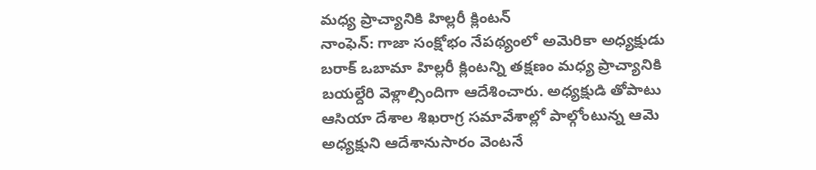మధ్య ప్రాచ్యానికి హిల్లరీ క్లింటన్
నాంఫెన్: గాజా సంక్షోభం నేపథ్యంలో అమెరికా అధ్యక్షుడు బరాక్ ఒబామా హిల్లరీ క్లింటన్ని తక్షణం మధ్య ప్రాచ్యానికి బయల్దేరి వెళ్లాల్సిందిగా ఆదేశించారు. అధ్యక్షుడి తోపాటు ఆసియా దేశాల శిఖరాగ్ర సమావేశాల్లో పాల్గోంటున్న ఆమె అధ్యక్షుని ఆదేశానుసారం వెంటనే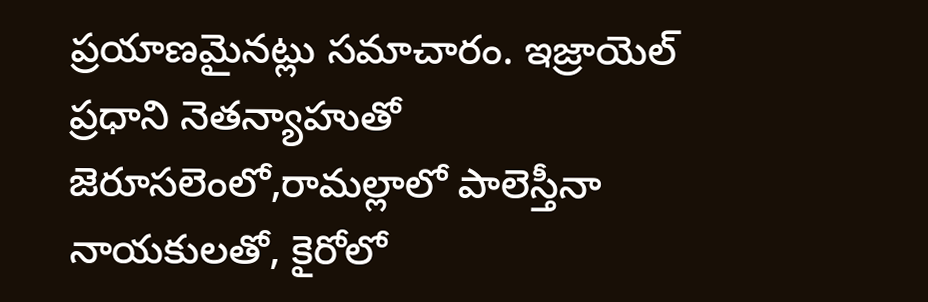ప్రయాణమైనట్లు సమాచారం. ఇజ్రాయెల్ ప్రధాని నెతన్యాహుతో జెరూసలెంలో,రామల్లాలో పాలెస్తీనా నాయకులతో, కైరోలో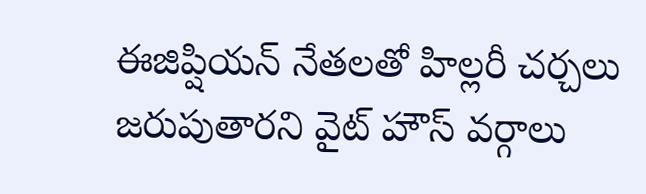ఈజిప్షియన్ నేతలతో హిల్లరీ చర్చలు జరుపుతారని వైట్ హౌస్ వర్గాలు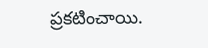ప్రకటించాయి.